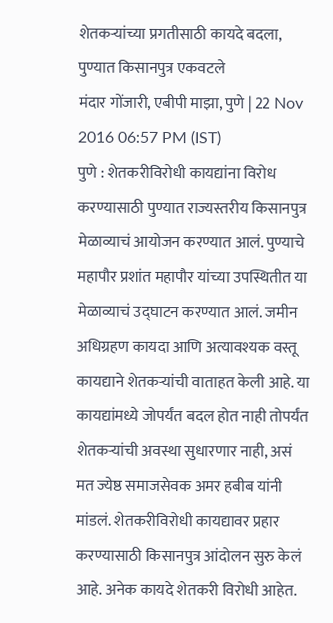शेतकऱ्यांच्या प्रगतीसाठी कायदे बदला, पुण्यात किसानपुत्र एकवटले
मंदार गोंजारी, एबीपी माझा, पुणे | 22 Nov 2016 06:57 PM (IST)
पुणे : शेतकरीविरोधी कायद्यांना विरोध करण्यासाठी पुण्यात राज्यस्तरीय किसानपुत्र मेळाव्याचं आयोजन करण्यात आलं. पुण्याचे महापौर प्रशांत महापौर यांच्या उपस्थितीत या मेळाव्याचं उद्घाटन करण्यात आलं. जमीन अधिग्रहण कायदा आणि अत्यावश्यक वस्तू कायद्याने शेतकऱ्यांची वाताहत केली आहे. या कायद्यांमध्ये जोपर्यंत बदल होत नाही तोपर्यंत शेतकऱ्यांची अवस्था सुधारणार नाही, असं मत ज्येष्ठ समाजसेवक अमर हबीब यांनी मांडलं. शेतकरीविरोधी कायद्यावर प्रहार करण्यासाठी किसानपुत्र आंदोलन सुरु केलं आहे. अनेक कायदे शेतकरी विरोधी आहेत.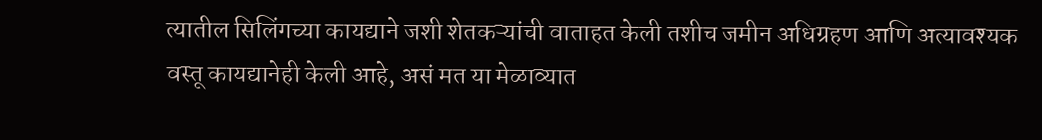त्यातील सिलिंगच्या कायद्याने जशी शेतकऱ्यांची वाताहत केली तशीच जमीन अधिग्रहण आणि अत्यावश्यक वस्तू कायद्यानेही केली आहे, असं मत या मेळाव्यात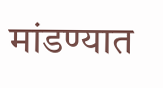मांडण्यात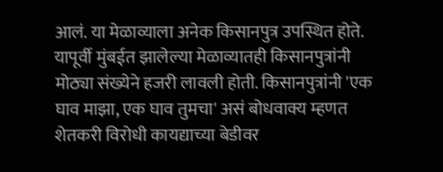आलं. या मेळाव्याला अनेक किसानपुत्र उपस्थित होते. यापूर्वी मुंबईत झालेल्या मेळाव्यातही किसानपुत्रांनी मोठ्या संख्येने हजरी लावली होती. किसानपुत्रांनी 'एक घाव माझा, एक घाव तुमचा' असं बोधवाक्य म्हणत शेतकरी विरोधी कायद्याच्या बेडीवर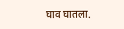घाव घातला.